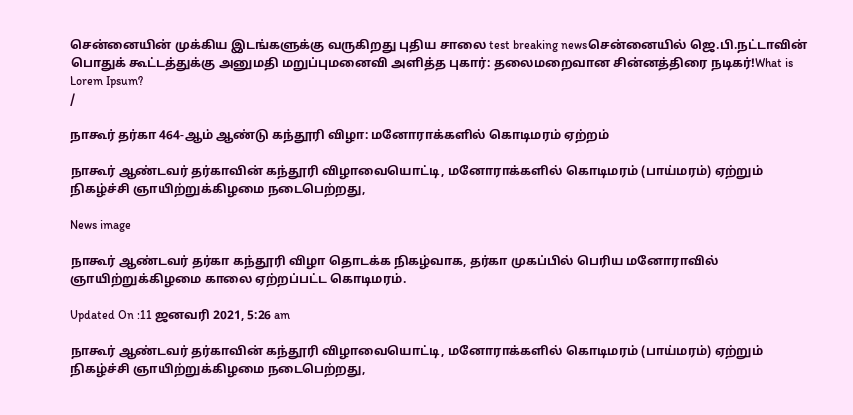சென்னையின் முக்கிய இடங்களுக்கு வருகிறது புதிய சாலை test breaking newsசென்னையில் ஜெ.பி.நட்டாவின் பொதுக் கூட்டத்துக்கு அனுமதி மறுப்புமனைவி அளித்த புகார்: தலைமறைவான சின்னத்திரை நடிகர்!What is Lorem Ipsum?
/

நாகூர் தர்கா 464-ஆம் ஆண்டு கந்தூரி விழா: மனோராக்களில் கொடிமரம் ஏற்றம்

நாகூர் ஆண்டவர் தர்காவின் கந்தூரி விழாவையொட்டி, மனோராக்களில் கொடிமரம் (பாய்மரம்) ஏற்றும் நிகழ்ச்சி ஞாயிற்றுக்கிழமை நடைபெற்றது,

News image

நாகூர் ஆண்டவர் தர்கா கந்தூரி விழா தொடக்க நிகழ்வாக, தர்கா முகப்பில் பெரிய மனோராவில் ஞாயிற்றுக்கிழமை காலை ஏற்றப்பட்ட கொடிமரம்.

Updated On :11 ஜனவரி 2021, 5:26 am

நாகூர் ஆண்டவர் தர்காவின் கந்தூரி விழாவையொட்டி, மனோராக்களில் கொடிமரம் (பாய்மரம்) ஏற்றும் நிகழ்ச்சி ஞாயிற்றுக்கிழமை நடைபெற்றது,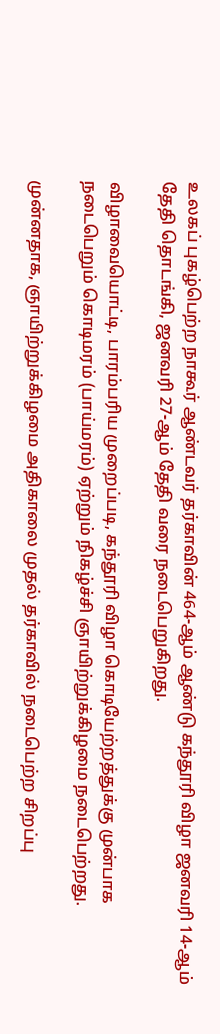உலகப் புகழ்பெற்ற நாகூர் ஆண்டவர் தர்காவின் 464-ஆம் ஆண்டு கந்தூரி விழா ஜனவரி 14-ஆம் தேதி தொடங்கி, ஜனவரி 27-ஆம் தேதி வரை நடைபெறுகிறது.

விழாவையொட்டி, பாரம்பரிய முறைப்படி, கந்தூரி விழா கொடியேற்றத்துக்கு முன்பாக நடைபெறும் கொடிமரம் (பாய்மரம்) ஏற்றும் நிகழ்ச்சி ஞாயிற்றுக்கிழமை நடைபெற்றது.

முன்னதாக, ஞாயிற்றுக்கிழமை அதிகாலை முதல் தர்காவில் நடைபெற்ற சிறப்பு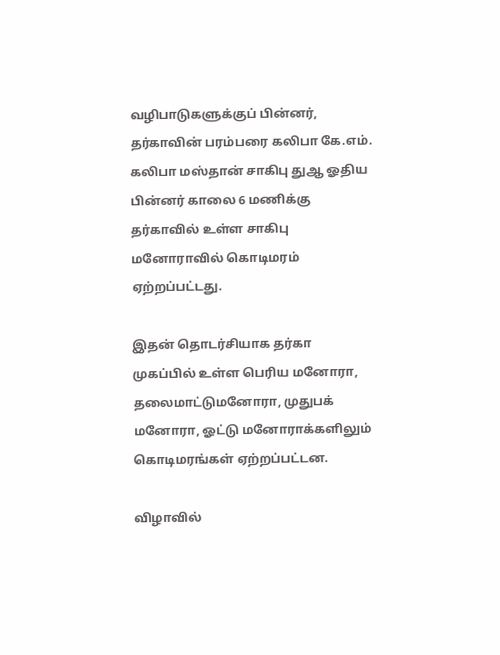வழிபாடுகளுக்குப் பின்னர், தர்காவின் பரம்பரை கலிபா கே.எம். கலிபா மஸ்தான் சாகிபு துஆ ஓதிய பின்னர் காலை 6 மணிக்கு தர்காவில் உள்ள சாகிபு மனோராவில் கொடிமரம் ஏற்றப்பட்டது.

இதன் தொடர்சியாக தர்கா முகப்பில் உள்ள பெரிய மனோரா, தலைமாட்டுமனோரா, முதுபக் மனோரா, ஓட்டு மனோராக்களிலும் கொடிமரங்கள் ஏற்றப்பட்டன.

விழாவில்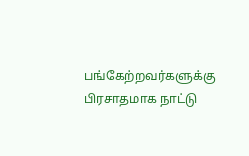பங்கேற்றவர்களுக்கு பிரசாதமாக நாட்டு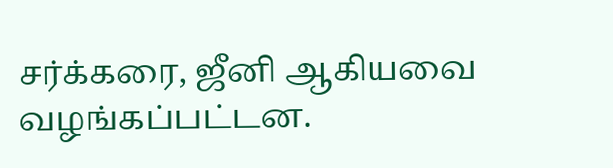சர்க்கரை, ஜீனி ஆகியவை வழங்கப்பட்டன.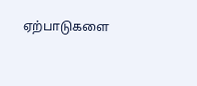ஏற்பாடுகளை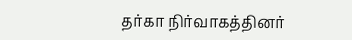தர்கா நிர்வாகத்தினர்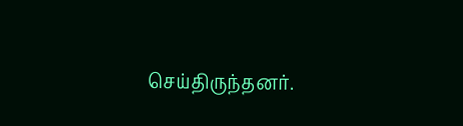செய்திருந்தனர்.